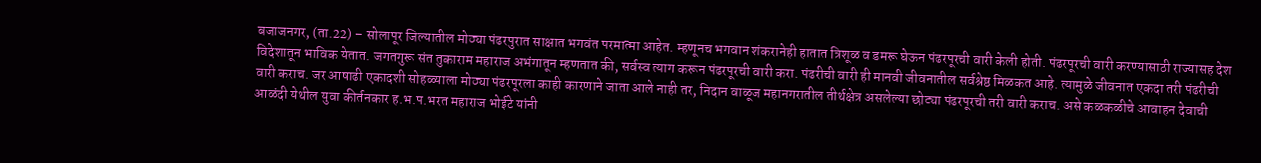बजाजनगर, (ता.22) – सोलापूर जिल्यातील मोठ्या पंढरपुरात साक्षात भगवंत परमात्मा आहेत. म्हणूनच भगवान शंकरानेही हातात त्रिशूळ व डमरू घेऊन पंढरपूरची वारी केली होती. पंढरपूरची वारी करण्यासाठी राज्यासह देश विदेशातून भाविक येतात. जगतगुरू संत तुकाराम महाराज अभंगातून म्हणतात की, सर्वस्व त्याग करून पंढरपूरची वारी करा. पंढरीची वारी ही मानवी जीवनातील सर्वश्रेष्ठ मिळकत आहे. त्यामुळे जीवनात एकदा तरी पंढरीची वारी कराच. जर आषाढी एकादशी सोहळ्याला मोठ्या पंढरपूरला काही कारणाने जाता आले नाही तर, निदान वाळूज महानगरातील तीर्थक्षेत्र असलेल्या छोट्या पंढरपूरची तरी वारी कराच. असे कळकळीचे आवाहन देवाची आळंदी येथील युवा कीर्तनकार ह.भ.प.भरत महाराज भोईटे यांनी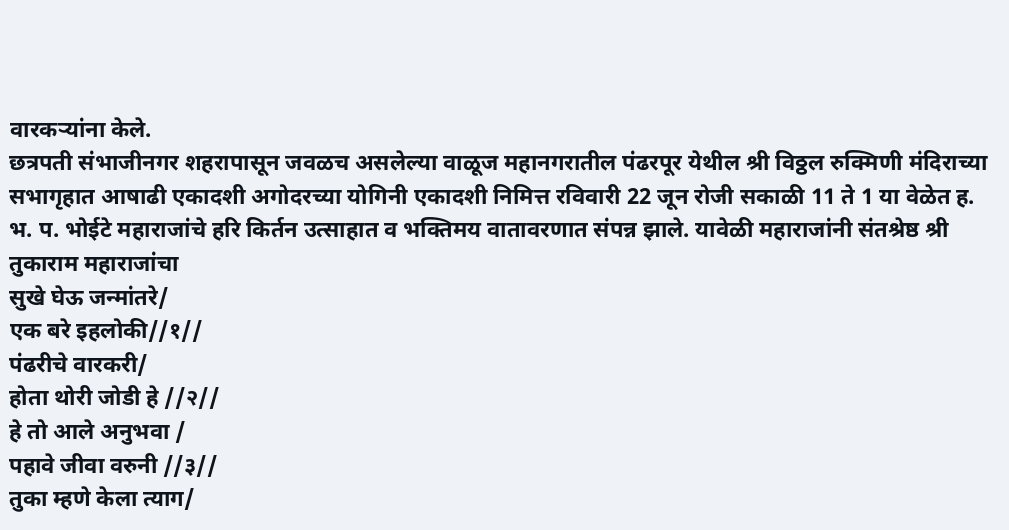वारकऱ्यांना केले.
छत्रपती संभाजीनगर शहरापासून जवळच असलेल्या वाळूज महानगरातील पंढरपूर येथील श्री विठ्ठल रुक्मिणी मंदिराच्या सभागृहात आषाढी एकादशी अगोदरच्या योगिनी एकादशी निमित्त रविवारी 22 जून रोजी सकाळी 11 ते 1 या वेळेत ह. भ. प. भोईटे महाराजांचे हरि किर्तन उत्साहात व भक्तिमय वातावरणात संपन्न झाले. यावेळी महाराजांनी संतश्रेष्ठ श्री तुकाराम महाराजांचा
सुखे घेऊ जन्मांतरे/
एक बरे इहलोकी//१//
पंढरीचे वारकरी/
होता थोरी जोडी हे //२//
हे तो आले अनुभवा /
पहावे जीवा वरुनी //३//
तुका म्हणे केला त्याग/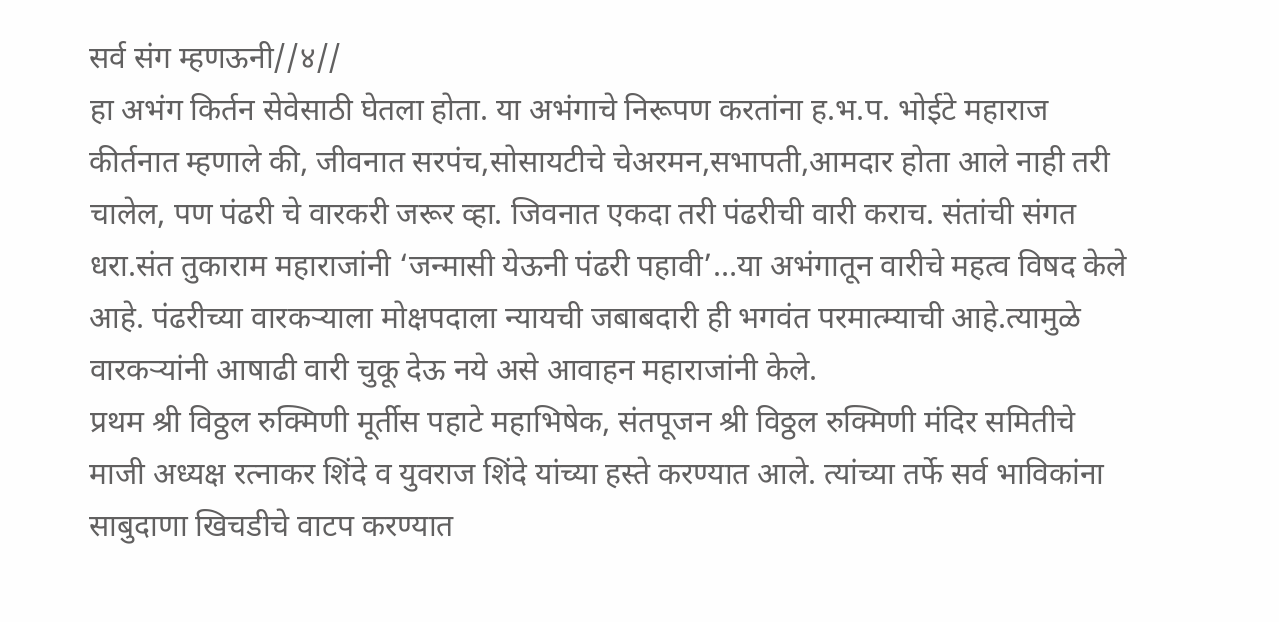सर्व संग म्हणऊनी//४//
हा अभंग किर्तन सेवेसाठी घेतला होता. या अभंगाचे निरूपण करतांना ह.भ.प. भोईटे महाराज कीर्तनात म्हणाले की, जीवनात सरपंच,सोसायटीचे चेअरमन,सभापती,आमदार होता आले नाही तरी चालेल, पण पंढरी चे वारकरी जरूर व्हा. जिवनात एकदा तरी पंढरीची वारी कराच. संतांची संगत धरा.संत तुकाराम महाराजांनी ‘जन्मासी येऊनी पंढरी पहावी’…या अभंगातून वारीचे महत्व विषद केले आहे. पंढरीच्या वारकऱ्याला मोक्षपदाला न्यायची जबाबदारी ही भगवंत परमात्म्याची आहे.त्यामुळे वारकऱ्यांनी आषाढी वारी चुकू देऊ नये असे आवाहन महाराजांनी केले.
प्रथम श्री विठ्ठल रुक्मिणी मूर्तीस पहाटे महाभिषेक, संतपूजन श्री विठ्ठल रुक्मिणी मंदिर समितीचे माजी अध्यक्ष रत्नाकर शिंदे व युवराज शिंदे यांच्या हस्ते करण्यात आले. त्यांच्या तर्फे सर्व भाविकांना साबुदाणा खिचडीचे वाटप करण्यात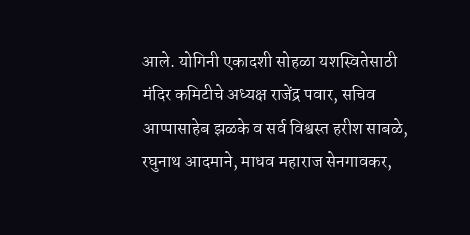आले. योगिनी एकादशी सोहळा यशस्वितेसाठी मंदिर कमिटीचे अध्यक्ष राजेंद्र पवार, सचिव आप्पासाहेब झळके व सर्व विश्वस्त हरीश साबळे, रघुनाथ आदमाने, माधव महाराज सेनगावकर,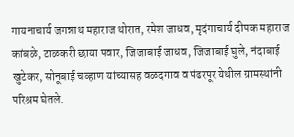गायनाचार्य जगन्नाथ महाराज थोरात, रमेश जाधव, मृदंगाचार्य दीपक महाराज कांबळे, टाळकरी छाया पवार, जिजाबाई जाधव, जिजाबाई घुले, नंदाबाई खुटेकर, सोनूबाई चव्हाण यांच्यासह वळदगाव व पंढरपूर येथील ग्रामस्थांनी परिश्रम घेतले.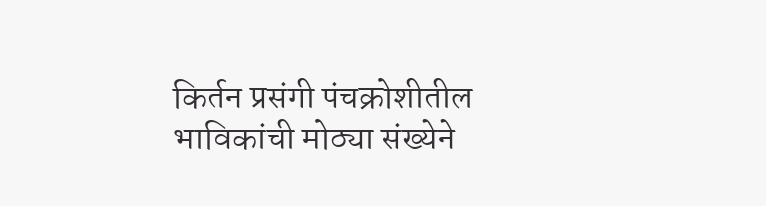किर्तन प्रसंगी पंचक्रोशीतील भाविकांची मोठ्या संख्येने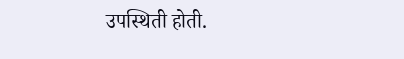उपस्थिती होती.